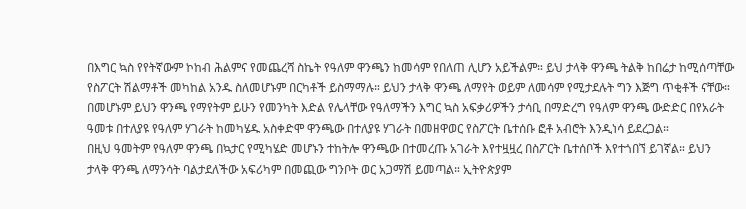በእግር ኳስ የየትኛውም ኮከብ ሕልምና የመጨረሻ ስኬት የዓለም ዋንጫን ከመሳም የበለጠ ሊሆን አይችልም። ይህ ታላቅ ዋንጫ ትልቅ ከበሬታ ከሚሰጣቸው የስፖርት ሽልማቶች መካከል አንዱ ስለመሆኑም በርካቶች ይስማማሉ። ይህን ታላቅ ዋንጫ ለማየት ወይም ለመሳም የሚታደሉት ግን እጅግ ጥቂቶች ናቸው።
በመሆኑም ይህን ዋንጫ የማየትም ይሁን የመንካት እድል የሌላቸው የዓለማችን እግር ኳስ አፍቃሪዎችን ታሳቢ በማድረግ የዓለም ዋንጫ ውድድር በየአራት ዓመቱ በተለያዩ የዓለም ሃገራት ከመካሄዱ አስቀድሞ ዋንጫው በተለያዩ ሃገራት በመዘዋወር የስፖርት ቤተሰቡ ፎቶ አብሮት እንዲነሳ ይደረጋል።
በዚህ ዓመትም የዓለም ዋንጫ በኳታር የሚካሄድ መሆኑን ተከትሎ ዋንጫው በተመረጡ አገራት እየተዟዟረ በስፖርት ቤተሰቦች እየተጎበኘ ይገኛል። ይህን ታላቅ ዋንጫ ለማንሳት ባልታደለችው አፍሪካም በመጪው ግንቦት ወር አጋማሽ ይመጣል። ኢትዮጵያም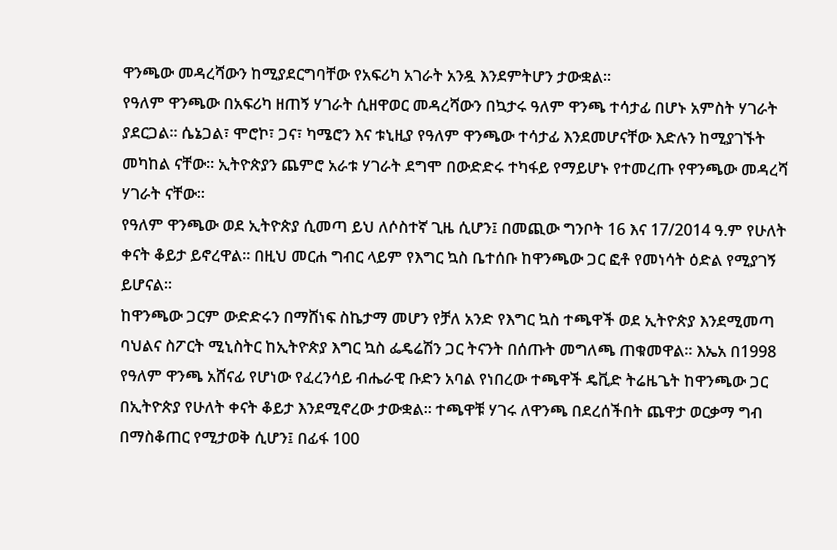ዋንጫው መዳረሻውን ከሚያደርግባቸው የአፍሪካ አገራት አንዷ እንደምትሆን ታውቋል።
የዓለም ዋንጫው በአፍሪካ ዘጠኝ ሃገራት ሲዘዋወር መዳረሻውን በኳታሩ ዓለም ዋንጫ ተሳታፊ በሆኑ አምስት ሃገራት ያደርጋል። ሴኔጋል፣ ሞሮኮ፣ ጋና፣ ካሜሮን እና ቱኒዚያ የዓለም ዋንጫው ተሳታፊ እንደመሆናቸው እድሉን ከሚያገኙት መካከል ናቸው። ኢትዮጵያን ጨምሮ አራቱ ሃገራት ደግሞ በውድድሩ ተካፋይ የማይሆኑ የተመረጡ የዋንጫው መዳረሻ ሃገራት ናቸው።
የዓለም ዋንጫው ወደ ኢትዮጵያ ሲመጣ ይህ ለሶስተኛ ጊዜ ሲሆን፤ በመጪው ግንቦት 16 እና 17/2014 ዓ.ም የሁለት ቀናት ቆይታ ይኖረዋል። በዚህ መርሐ ግብር ላይም የእግር ኳስ ቤተሰቡ ከዋንጫው ጋር ፎቶ የመነሳት ዕድል የሚያገኝ ይሆናል፡፡
ከዋንጫው ጋርም ውድድሩን በማሸነፍ ስኬታማ መሆን የቻለ አንድ የእግር ኳስ ተጫዋች ወደ ኢትዮጵያ እንደሚመጣ ባህልና ስፖርት ሚኒስትር ከኢትዮጵያ እግር ኳስ ፌዴሬሽን ጋር ትናንት በሰጡት መግለጫ ጠቁመዋል። እኤአ በ1998 የዓለም ዋንጫ አሸናፊ የሆነው የፈረንሳይ ብሔራዊ ቡድን አባል የነበረው ተጫዋች ዴቪድ ትሬዜጌት ከዋንጫው ጋር በኢትዮጵያ የሁለት ቀናት ቆይታ እንደሚኖረው ታውቋል። ተጫዋቹ ሃገሩ ለዋንጫ በደረሰችበት ጨዋታ ወርቃማ ግብ በማስቆጠር የሚታወቅ ሲሆን፤ በፊፋ 100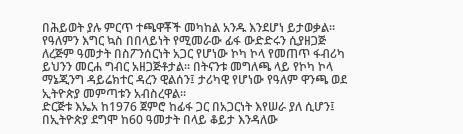በሕይወት ያሉ ምርጥ ተጫዋቾች መካከል አንዱ እንደሆነ ይታወቃል።
የዓለምን እግር ኳስ በበላይነት የሚመራው ፊፋ ውድድሩን ሲያዘጋጅ ለረጅም ዓመታት በስፖንሰርነት አጋር የሆነው ኮካ ኮላ የመጠጥ ፋብሪካ ይህንን መርሐ ግብር አዘጋጅቶታል። በትናንቱ መግለጫ ላይ የኮካ ኮላ ማኔጂንግ ዳይሬክተር ዳረን ዊልሰን፤ ታሪካዊ የሆነው የዓለም ዋንጫ ወደ ኢትዮጵያ መምጣቱን አብስረዋል።
ድርጅቱ እኤአ ከ1976 ጀምሮ ከፊፋ ጋር በአጋርነት እየሠራ ያለ ሲሆን፤ በኢትዮጵያ ደግሞ ከ60 ዓመታት በላይ ቆይታ እንዳለው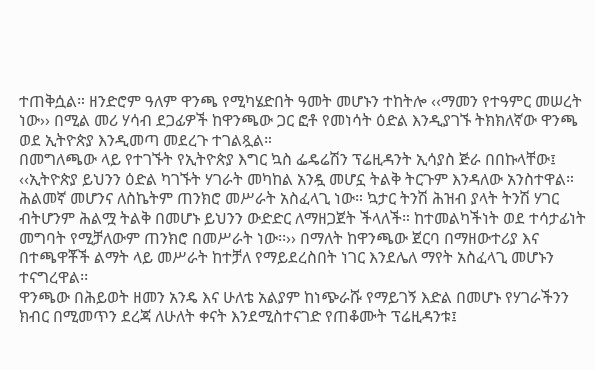ተጠቅሷል። ዘንድሮም ዓለም ዋንጫ የሚካሄድበት ዓመት መሆኑን ተከትሎ ‹‹ማመን የተዓምር መሠረት ነው›› በሚል መሪ ሃሳብ ደጋፊዎች ከዋንጫው ጋር ፎቶ የመነሳት ዕድል እንዲያገኙ ትክክለኛው ዋንጫ ወደ ኢትዮጵያ እንዲመጣ መደረጉ ተገልጿል።
በመግለጫው ላይ የተገኙት የኢትዮጵያ እግር ኳስ ፌዴሬሽን ፕሬዚዳንት ኢሳያስ ጅራ በበኩላቸው፤ ‹‹ኢትዮጵያ ይህንን ዕድል ካገኙት ሃገራት መካከል አንዷ መሆኗ ትልቅ ትርጉም እንዳለው አንስተዋል። ሕልመኛ መሆንና ለስኬትም ጠንክሮ መሥራት አስፈላጊ ነው። ኳታር ትንሽ ሕዝብ ያላት ትንሽ ሃገር ብትሆንም ሕልሟ ትልቅ በመሆኑ ይህንን ውድድር ለማዘጋጀት ችላለች። ከተመልካችነት ወደ ተሳታፊነት መግባት የሚቻለውም ጠንክሮ በመሥራት ነው፡፡›› በማለት ከዋንጫው ጀርባ በማዘውተሪያ እና በተጫዋቾች ልማት ላይ መሥራት ከተቻለ የማይደረስበት ነገር እንደሌለ ማየት አስፈላጊ መሆኑን ተናግረዋል፡፡
ዋንጫው በሕይወት ዘመን አንዴ እና ሁለቴ አልያም ከነጭራሹ የማይገኝ እድል በመሆኑ የሃገራችንን ክብር በሚመጥን ደረጃ ለሁለት ቀናት እንደሚስተናገድ የጠቆሙት ፕሬዚዳንቱ፤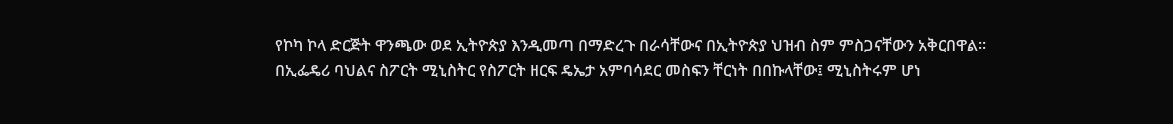የኮካ ኮላ ድርጅት ዋንጫው ወደ ኢትዮጵያ እንዲመጣ በማድረጉ በራሳቸውና በኢትዮጵያ ህዝብ ስም ምስጋናቸውን አቅርበዋል።
በኢፌዴሪ ባህልና ስፖርት ሚኒስትር የስፖርት ዘርፍ ዴኤታ አምባሳደር መስፍን ቸርነት በበኩላቸው፤ ሚኒስትሩም ሆነ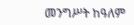መንግሥት ከዓለም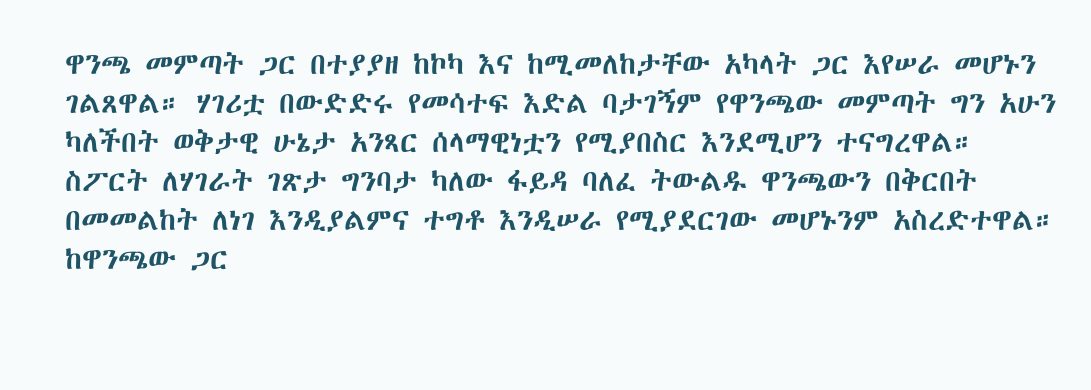ዋንጫ መምጣት ጋር በተያያዘ ከኮካ እና ከሚመለከታቸው አካላት ጋር እየሠራ መሆኑን ገልጸዋል። ሃገሪቷ በውድድሩ የመሳተፍ እድል ባታገኝም የዋንጫው መምጣት ግን አሁን ካለችበት ወቅታዊ ሁኔታ አንጻር ሰላማዊነቷን የሚያበስር እንደሚሆን ተናግረዋል። ስፖርት ለሃገራት ገጽታ ግንባታ ካለው ፋይዳ ባለፈ ትውልዱ ዋንጫውን በቅርበት በመመልከት ለነገ እንዲያልምና ተግቶ እንዲሠራ የሚያደርገው መሆኑንም አስረድተዋል።
ከዋንጫው ጋር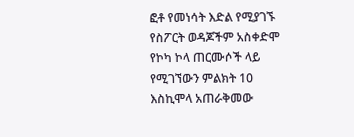ፎቶ የመነሳት እድል የሚያገኙ የስፖርት ወዳጆችም አስቀድሞ የኮካ ኮላ ጠርሙሶች ላይ የሚገኘውን ምልክት 10 እስኪሞላ አጠራቅመው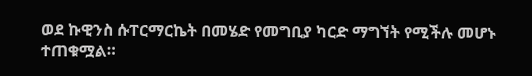ወደ ኩዊንስ ሱፐርማርኬት በመሄድ የመግቢያ ካርድ ማግኘት የሚችሉ መሆኑ ተጠቁሟል።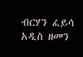ብርሃን ፈይሳ
አዲስ ዘመን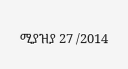ሚያዝያ 27 /2014